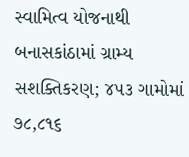સ્વામિત્વ યોજનાથી બનાસકાંઠામાં ગ્રામ્ય સશક્તિકરણ; ૪૫૩ ગામોમાં ૭૮,૮૧૬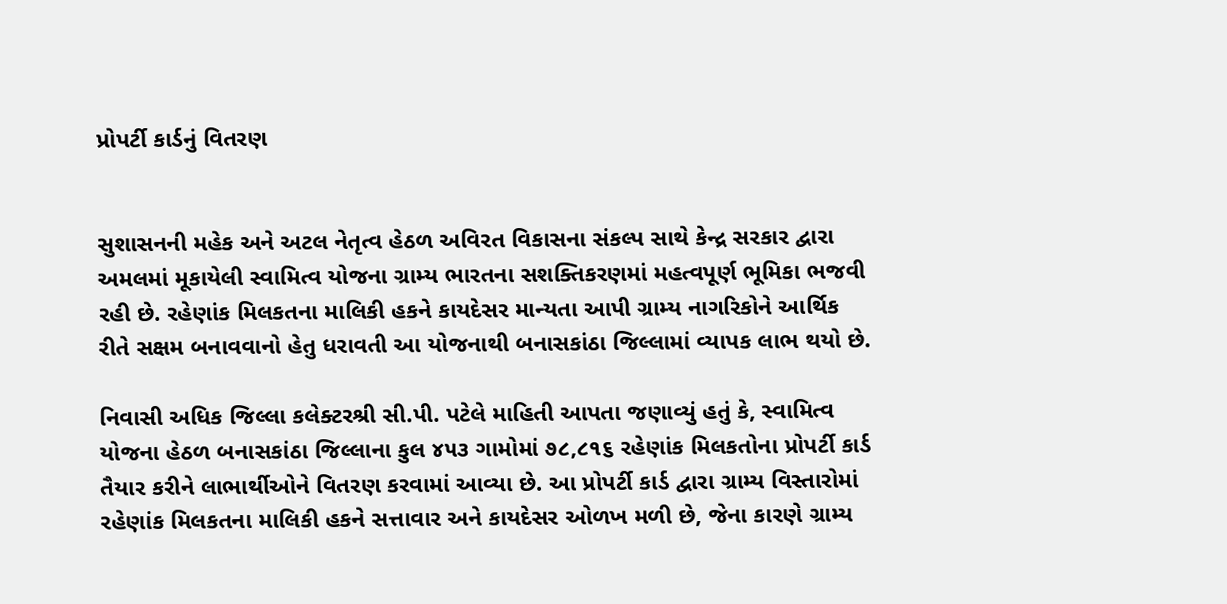પ્રોપર્ટી કાર્ડનું વિતરણ


સુશાસનની મહેક અને અટલ નેતૃત્વ હેઠળ અવિરત વિકાસના સંકલ્પ સાથે કેન્દ્ર સરકાર દ્વારા અમલમાં મૂકાયેલી સ્વામિત્વ યોજના ગ્રામ્ય ભારતના સશક્તિકરણમાં મહત્વપૂર્ણ ભૂમિકા ભજવી રહી છે. રહેણાંક મિલકતના માલિકી હકને કાયદેસર માન્યતા આપી ગ્રામ્ય નાગરિકોને આર્થિક રીતે સક્ષમ બનાવવાનો હેતુ ધરાવતી આ યોજનાથી બનાસકાંઠા જિલ્લામાં વ્યાપક લાભ થયો છે.

નિવાસી અધિક જિલ્લા કલેક્ટરશ્રી સી.પી. પટેલે માહિતી આપતા જણાવ્યું હતું કે, સ્વામિત્વ યોજના હેઠળ બનાસકાંઠા જિલ્લાના કુલ ૪૫૩ ગામોમાં ૭૮,૮૧૬ રહેણાંક મિલકતોના પ્રોપર્ટી કાર્ડ તૈયાર કરીને લાભાર્થીઓને વિતરણ કરવામાં આવ્યા છે. આ પ્રોપર્ટી કાર્ડ દ્વારા ગ્રામ્ય વિસ્તારોમાં રહેણાંક મિલકતના માલિકી હકને સત્તાવાર અને કાયદેસર ઓળખ મળી છે, જેના કારણે ગ્રામ્ય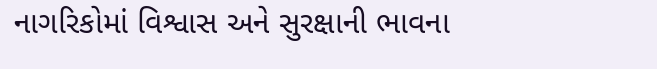નાગરિકોમાં વિશ્વાસ અને સુરક્ષાની ભાવના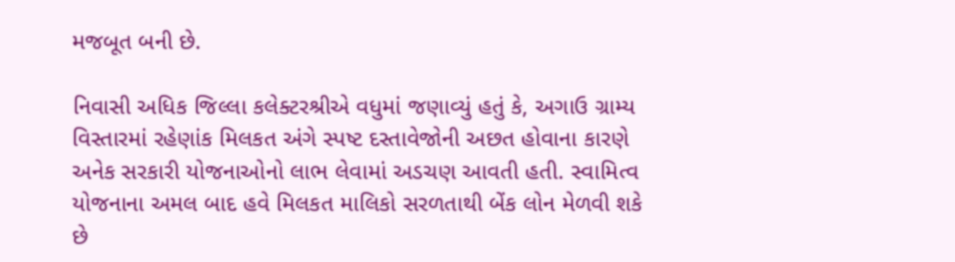મજબૂત બની છે.

નિવાસી અધિક જિલ્લા કલેક્ટરશ્રીએ વધુમાં જણાવ્યું હતું કે, અગાઉ ગ્રામ્ય વિસ્તારમાં રહેણાંક મિલકત અંગે સ્પષ્ટ દસ્તાવેજોની અછત હોવાના કારણે અનેક સરકારી યોજનાઓનો લાભ લેવામાં અડચણ આવતી હતી. સ્વામિત્વ યોજનાના અમલ બાદ હવે મિલકત માલિકો સરળતાથી બેંક લોન મેળવી શકે છે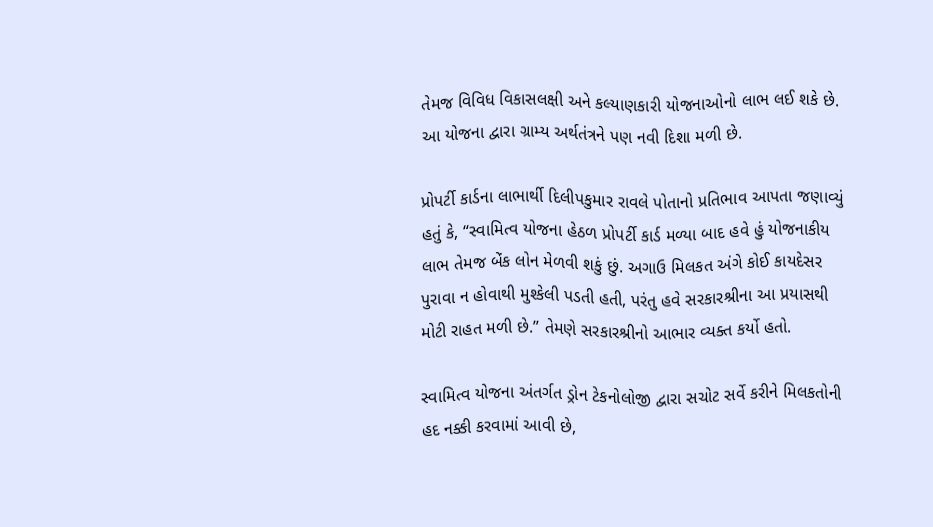તેમજ વિવિધ વિકાસલક્ષી અને કલ્યાણકારી યોજનાઓનો લાભ લઈ શકે છે. આ યોજના દ્વારા ગ્રામ્ય અર્થતંત્રને પણ નવી દિશા મળી છે.

પ્રોપર્ટી કાર્ડના લાભાર્થી દિલીપકુમાર રાવલે પોતાનો પ્રતિભાવ આપતા જણાવ્યું હતું કે, “સ્વામિત્વ યોજના હેઠળ પ્રોપર્ટી કાર્ડ મળ્યા બાદ હવે હું યોજનાકીય લાભ તેમજ બેંક લોન મેળવી શકું છું. અગાઉ મિલકત અંગે કોઈ કાયદેસર પુરાવા ન હોવાથી મુશ્કેલી પડતી હતી, પરંતુ હવે સરકારશ્રીના આ પ્રયાસથી મોટી રાહત મળી છે.” તેમણે સરકારશ્રીનો આભાર વ્યક્ત કર્યો હતો.

સ્વામિત્વ યોજના અંતર્ગત ડ્રોન ટેકનોલોજી દ્વારા સચોટ સર્વે કરીને મિલકતોની હદ નક્કી કરવામાં આવી છે,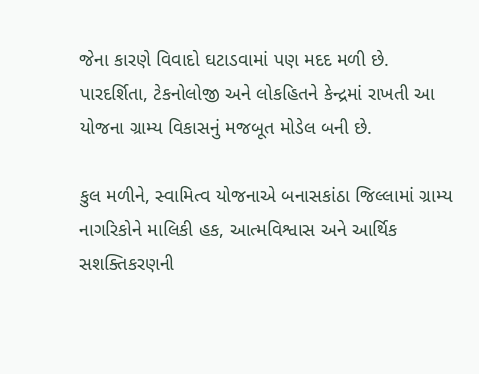જેના કારણે વિવાદો ઘટાડવામાં પણ મદદ મળી છે. પારદર્શિતા, ટેકનોલોજી અને લોકહિતને કેન્દ્રમાં રાખતી આ યોજના ગ્રામ્ય વિકાસનું મજબૂત મોડેલ બની છે.

કુલ મળીને, સ્વામિત્વ યોજનાએ બનાસકાંઠા જિલ્લામાં ગ્રામ્ય નાગરિકોને માલિકી હક, આત્મવિશ્વાસ અને આર્થિક સશક્તિકરણની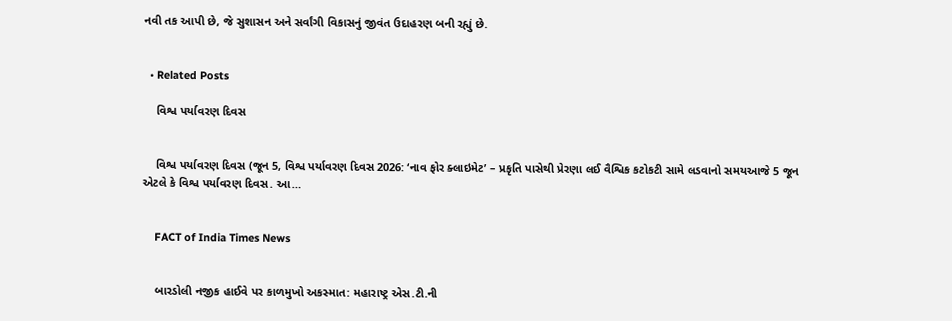નવી તક આપી છે, જે સુશાસન અને સર્વાંગી વિકાસનું જીવંત ઉદાહરણ બની રહ્યું છે.


  • Related Posts

    વિશ્વ પર્યાવરણ દિવસ


    વિશ્વ પર્યાવરણ દિવસ (જૂન 5, વિશ્વ પર્યાવરણ દિવસ 2026: ‘નાવ ફોર ક્લાઇમેટ’ – પ્રકૃતિ પાસેથી પ્રેરણા લઈ વૈશ્વિક કટોકટી સામે લડવાનો સમયઆજે 5 જૂન એટલે કે વિશ્વ પર્યાવરણ દિવસ. આ…


    FACT of India Times News


    બારડોલી નજીક હાઈવે પર કાળમુખો અકસ્માત: મહારાષ્ટ્ર એસ.ટી.ની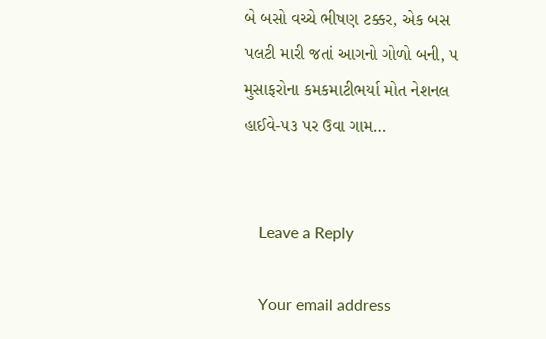બે બસો વચ્ચે ભીષણ ટક્કર, એક બસ પલટી મારી જતાં આગનો ગોળો બની, ૫ મુસાફરોના કમકમાટીભર્યા મોત નેશનલ હાઈવે-૫૩ પર ઉવા ગામ…


    Leave a Reply

    Your email address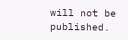will not be published.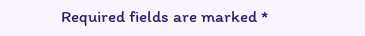Required fields are marked *